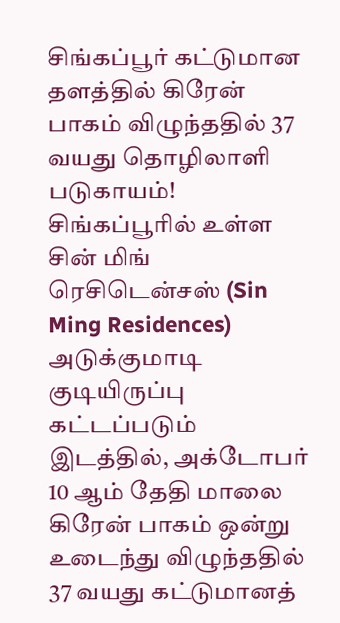சிங்கப்பூர் கட்டுமான தளத்தில் கிரேன் பாகம் விழுந்ததில் 37 வயது தொழிலாளி படுகாயம்!
சிங்கப்பூரில் உள்ள சின் மிங் ரெசிடென்சஸ் (Sin Ming Residences) அடுக்குமாடி குடியிருப்பு கட்டப்படும் இடத்தில், அக்டோபர் 10 ஆம் தேதி மாலை கிரேன் பாகம் ஒன்று உடைந்து விழுந்ததில் 37 வயது கட்டுமானத்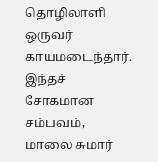தொழிலாளி ஒருவர் காயமடைந்தார்.
இந்தச் சோகமான சம்பவம், மாலை சுமார்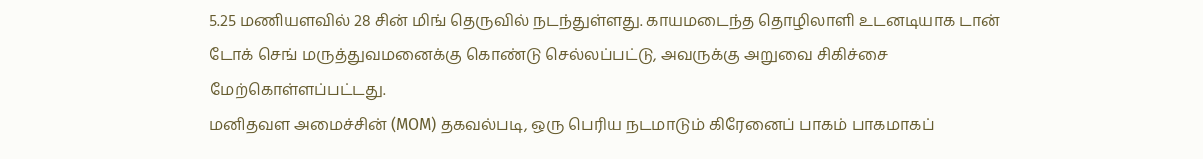5.25 மணியளவில் 28 சின் மிங் தெருவில் நடந்துள்ளது. காயமடைந்த தொழிலாளி உடனடியாக டான் டோக் செங் மருத்துவமனைக்கு கொண்டு செல்லப்பட்டு, அவருக்கு அறுவை சிகிச்சை மேற்கொள்ளப்பட்டது.
மனிதவள அமைச்சின் (MOM) தகவல்படி, ஒரு பெரிய நடமாடும் கிரேனைப் பாகம் பாகமாகப்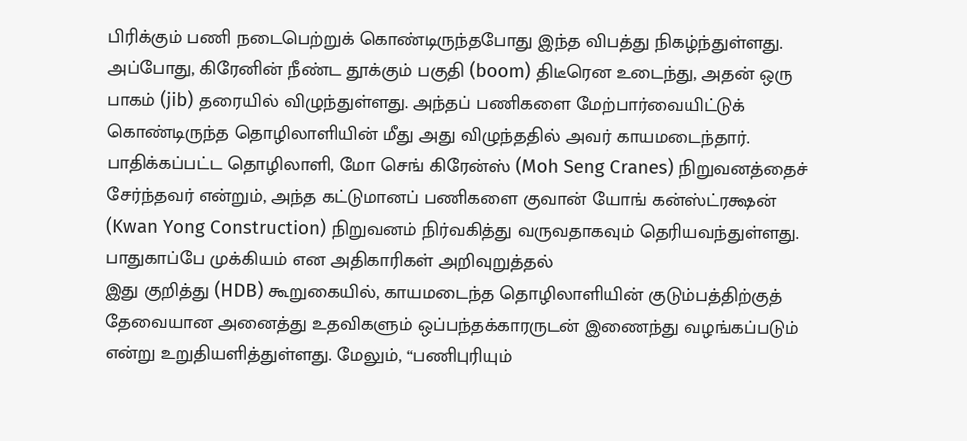பிரிக்கும் பணி நடைபெற்றுக் கொண்டிருந்தபோது இந்த விபத்து நிகழ்ந்துள்ளது. அப்போது, கிரேனின் நீண்ட தூக்கும் பகுதி (boom) திடீரென உடைந்து, அதன் ஒரு பாகம் (jib) தரையில் விழுந்துள்ளது. அந்தப் பணிகளை மேற்பார்வையிட்டுக் கொண்டிருந்த தொழிலாளியின் மீது அது விழுந்ததில் அவர் காயமடைந்தார்.
பாதிக்கப்பட்ட தொழிலாளி, மோ செங் கிரேன்ஸ் (Moh Seng Cranes) நிறுவனத்தைச் சேர்ந்தவர் என்றும், அந்த கட்டுமானப் பணிகளை குவான் யோங் கன்ஸ்ட்ரக்ஷன் (Kwan Yong Construction) நிறுவனம் நிர்வகித்து வருவதாகவும் தெரியவந்துள்ளது.
பாதுகாப்பே முக்கியம் என அதிகாரிகள் அறிவுறுத்தல்
இது குறித்து (HDB) கூறுகையில், காயமடைந்த தொழிலாளியின் குடும்பத்திற்குத் தேவையான அனைத்து உதவிகளும் ஒப்பந்தக்காரருடன் இணைந்து வழங்கப்படும் என்று உறுதியளித்துள்ளது. மேலும், “பணிபுரியும்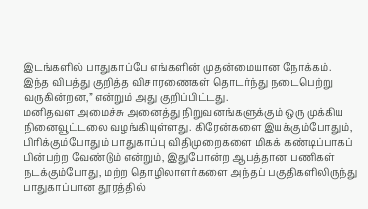இடங்களில் பாதுகாப்பே எங்களின் முதன்மையான நோக்கம். இந்த விபத்து குறித்த விசாரணைகள் தொடர்ந்து நடைபெற்று வருகின்றன,” என்றும் அது குறிப்பிட்டது.
மனிதவள அமைச்சு அனைத்து நிறுவனங்களுக்கும் ஒரு முக்கிய நினைவூட்டலை வழங்கியுள்ளது. கிரேன்களை இயக்கும்போதும், பிரிக்கும்போதும் பாதுகாப்பு விதிமுறைகளை மிகக் கண்டிப்பாகப் பின்பற்ற வேண்டும் என்றும், இதுபோன்ற ஆபத்தான பணிகள் நடக்கும்போது, மற்ற தொழிலாளர்களை அந்தப் பகுதிகளிலிருந்து பாதுகாப்பான தூரத்தில்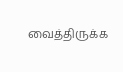வைத்திருக்க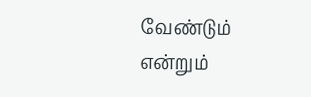வேண்டும் என்றும்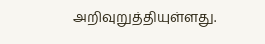அறிவுறுத்தியுள்ளது.